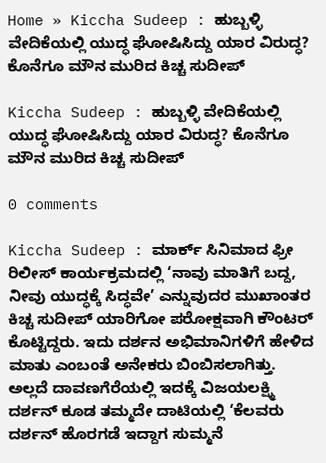Home » Kiccha Sudeep : ಹುಬ್ಬಳ್ಳಿ ವೇದಿಕೆಯಲ್ಲಿ ಯುದ್ಧ ಘೋಷಿಸಿದ್ದು ಯಾರ ವಿರುದ್ಧ? ಕೊನೆಗೂ ಮೌನ ಮುರಿದ ಕಿಚ್ಚ ಸುದೀಪ್

Kiccha Sudeep : ಹುಬ್ಬಳ್ಳಿ ವೇದಿಕೆಯಲ್ಲಿ ಯುದ್ಧ ಘೋಷಿಸಿದ್ದು ಯಾರ ವಿರುದ್ಧ? ಕೊನೆಗೂ ಮೌನ ಮುರಿದ ಕಿಚ್ಚ ಸುದೀಪ್

0 comments

Kiccha Sudeep : ಮಾರ್ಕ್ ಸಿನಿಮಾದ ಫ್ರೀ ರಿಲೀಸ್ ಕಾರ್ಯಕ್ರಮದಲ್ಲಿ ‘ನಾವು ಮಾತಿಗೆ ಬದ್ದ, ನೀವು ಯುದ್ಧಕ್ಕೆ ಸಿದ್ಧವೇ’ ಎನ್ನುವುದರ ಮುಖಾಂತರ ಕಿಚ್ಚ ಸುದೀಪ್ ಯಾರಿಗೋ ಪರೋಕ್ಷವಾಗಿ ಕೌಂಟರ್ ಕೊಟ್ಟಿದ್ದರು. ಇದು ದರ್ಶನ ಅಭಿಮಾನಿಗಳಿಗೆ ಹೇಳಿದ ಮಾತು ಎಂಬಂತೆ ಅನೇಕರು ಬಿಂಬಿಸಲಾಗಿತ್ತು. ಅಲ್ಲದೆ ದಾವಣಗೆರೆಯಲ್ಲಿ ಇದಕ್ಕೆ ವಿಜಯಲಕ್ಷ್ಮಿ ದರ್ಶನ್ ಕೂಡ ತಮ್ಮದೇ ದಾಟಿಯಲ್ಲಿ ‘ಕೆಲವರು ದರ್ಶನ್ ಹೊರಗಡೆ ಇದ್ದಾಗ ಸುಮ್ಮನೆ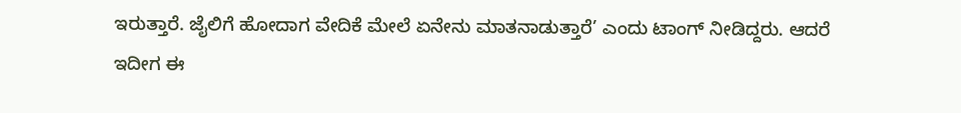ಇರುತ್ತಾರೆ. ಜೈಲಿಗೆ ಹೋದಾಗ ವೇದಿಕೆ ಮೇಲೆ ಏನೇನು ಮಾತನಾಡುತ್ತಾರೆ’ ಎಂದು ಟಾಂಗ್ ನೀಡಿದ್ದರು. ಆದರೆ ಇದೀಗ ಈ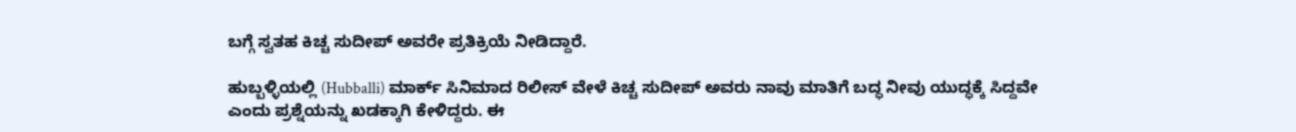ಬಗ್ಗೆ ಸ್ವತಹ ಕಿಚ್ಚ ಸುದೀಪ್ ಅವರೇ ಪ್ರತಿಕ್ರಿಯೆ ನೀಡಿದ್ದಾರೆ.

ಹುಬ್ಬಳ್ಳಿಯಲ್ಲಿ (Hubballi) ಮಾರ್ಕ್ ಸಿನಿಮಾದ ರಿಲೀಸ್ ವೇಳೆ ಕಿಚ್ಚ ಸುದೀಪ್ ಅವರು ನಾವು ಮಾತಿಗೆ ಬದ್ಧ ನೀವು ಯುದ್ಧಕ್ಕೆ ಸಿದ್ದವೇ ಎಂದು ಪ್ರಶ್ನೆಯನ್ನು ಖಡಕ್ಕಾಗಿ ಕೇಳಿದ್ದರು. ಈ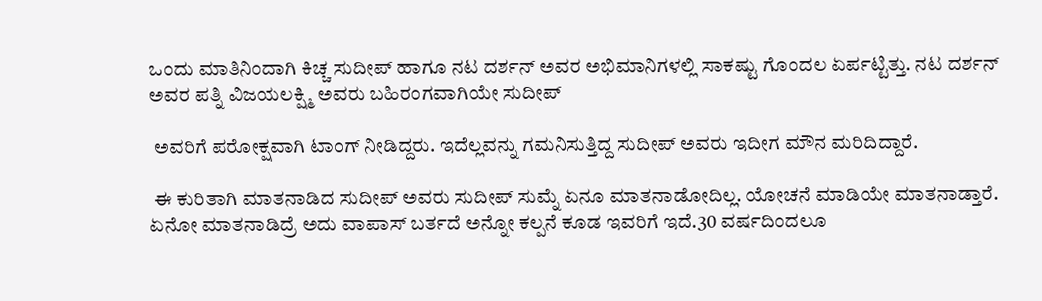ಒಂದು ಮಾತಿನಿಂದಾಗಿ ಕಿಚ್ಚ ಸುದೀಪ್ ಹಾಗೂ ನಟ ದರ್ಶನ್ ಅವರ ಅಭಿಮಾನಿಗಳಲ್ಲಿ ಸಾಕಷ್ಟು ಗೊಂದಲ ಏರ್ಪಟ್ಟಿತ್ತು. ನಟ ದರ್ಶನ್ ಅವರ ಪತ್ನಿ ವಿಜಯಲಕ್ಷ್ಮಿ ಅವರು ಬಹಿರಂಗವಾಗಿಯೇ ಸುದೀಪ್

 ಅವರಿಗೆ ಪರೋಕ್ಷವಾಗಿ ಟಾಂಗ್ ನೀಡಿದ್ದರು. ಇದೆಲ್ಲವನ್ನು ಗಮನಿಸುತ್ತಿದ್ದ ಸುದೀಪ್ ಅವರು ಇದೀಗ ಮೌನ ಮರಿದಿದ್ದಾರೆ.

 ಈ ಕುರಿತಾಗಿ ಮಾತನಾಡಿದ ಸುದೀಪ್ ಅವರು ಸುದೀಪ್ ಸುಮ್ನೆ ಏನೂ ಮಾತನಾಡೋದಿಲ್ಲ. ಯೋಚನೆ ಮಾಡಿಯೇ ಮಾತನಾಡ್ತಾರೆ. ಏನೋ ಮಾತನಾಡಿದ್ರೆ ಅದು ವಾಪಾಸ್ ಬರ್ತದೆ ಅನ್ನೋ ಕಲ್ಪನೆ ಕೂಡ ಇವರಿಗೆ ಇದೆ.30 ವರ್ಷದಿಂದಲೂ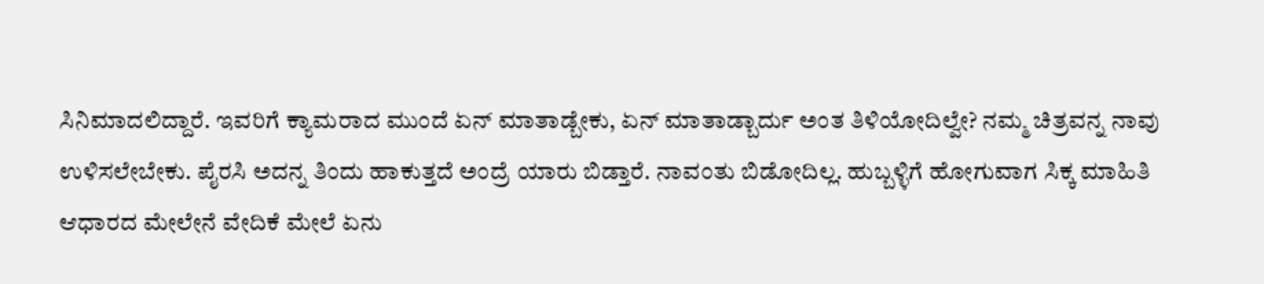ಸಿನಿಮಾದಲಿದ್ದಾರೆ. ಇವರಿಗೆ ಕ್ಯಾಮರಾದ ಮುಂದೆ ಏನ್ ಮಾತಾಡ್ಬೇಕು, ಏನ್ ಮಾತಾಡ್ಬಾರ್ದು ಅಂತ ತಿಳಿಯೋದಿಲ್ವೇ? ನಮ್ಮ ಚಿತ್ರವನ್ನ ನಾವು ಉಳಿಸಲೇಬೇಕು. ಪೈರಸಿ ಅದನ್ನ ತಿಂದು ಹಾಕುತ್ತದೆ ಅಂದ್ರೆ ಯಾರು ಬಿಡ್ತಾರೆ. ನಾವಂತು ಬಿಡೋದಿಲ್ಲ. ಹುಬ್ಬಳ್ಳಿಗೆ ಹೋಗುವಾಗ ಸಿಕ್ಕ ಮಾಹಿತಿ ಆಧಾರದ ಮೇಲೇನೆ ವೇದಿಕೆ ಮೇಲೆ ಏನು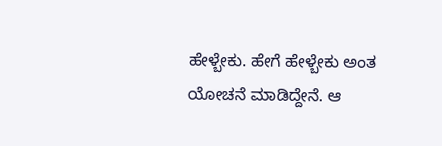ಹೇಳ್ಬೇಕು. ಹೇಗೆ ಹೇಳ್ಬೇಕು ಅಂತ ಯೋಚನೆ ಮಾಡಿದ್ದೇನೆ. ಆ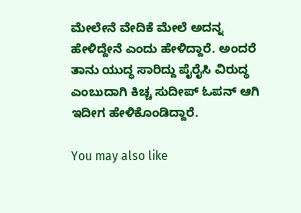ಮೇಲೇನೆ ವೇದಿಕೆ ಮೇಲೆ ಅದನ್ನ ಹೇಳಿದ್ದೇನೆ ಎಂದು ಹೇಳಿದ್ದಾರೆ. ಅಂದರೆ ತಾನು ಯುದ್ಧ ಸಾರಿದ್ದು ಪೈರೈಸಿ ವಿರುದ್ಧ ಎಂಬುದಾಗಿ ಕಿಚ್ಚ ಸುದೀಪ್ ಓಪನ್ ಆಗಿ ಇದೀಗ ಹೇಳಿಕೊಂಡಿದ್ದಾರೆ.

You may also like